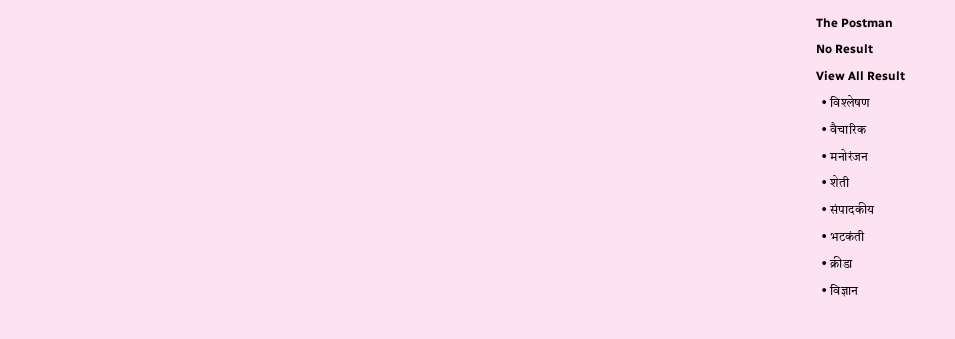The Postman
No Result
View All Result
  • विश्लेषण
  • वैचारिक
  • मनोरंजन
  • शेती
  • संपादकीय
  • भटकंती
  • क्रीडा
  • विज्ञान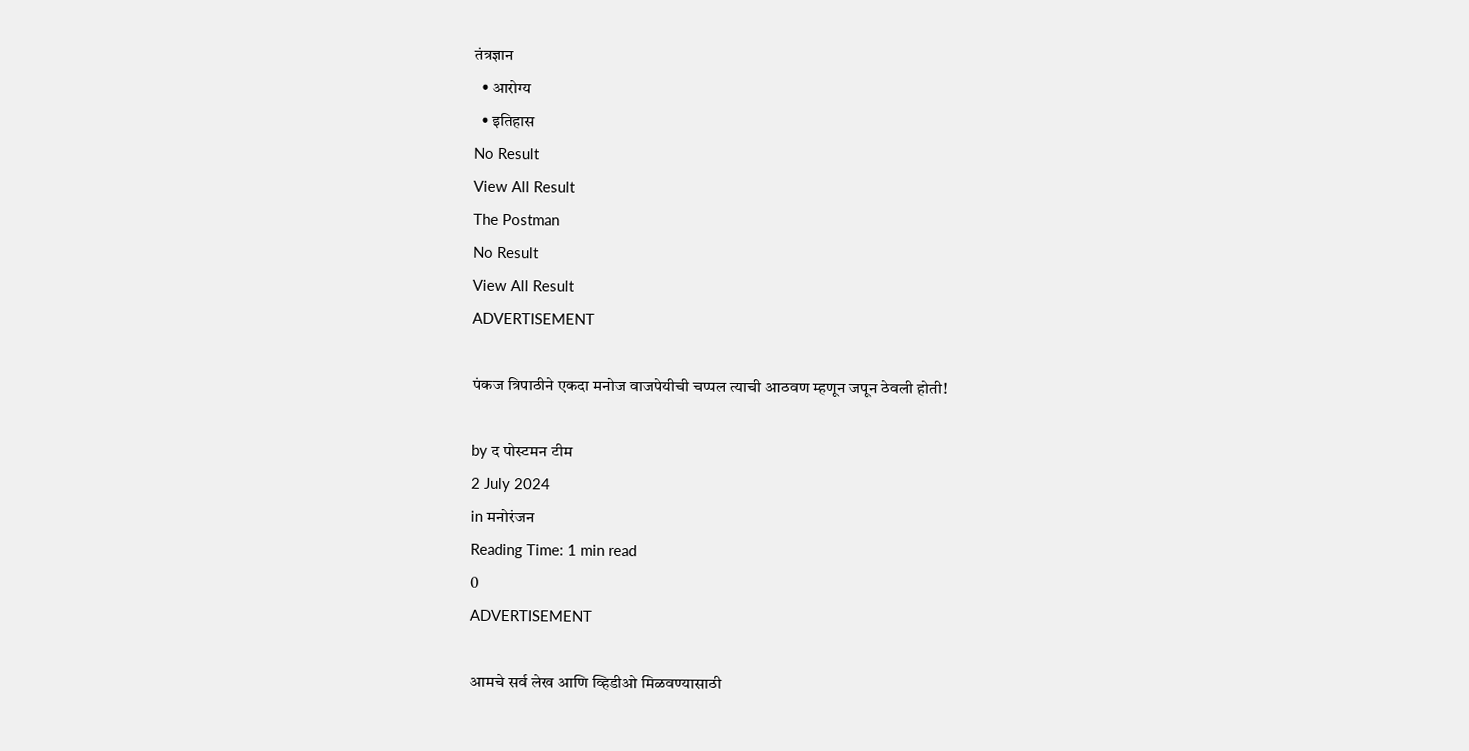तंत्रज्ञान
  • आरोग्य
  • इतिहास
No Result
View All Result
The Postman
No Result
View All Result
ADVERTISEMENT

पंकज त्रिपाठीने एकदा मनोज वाजपेयीची चप्पल त्याची आठवण म्हणून जपून ठेवली होती!

by द पोस्टमन टीम
2 July 2024
in मनोरंजन
Reading Time: 1 min read
0
ADVERTISEMENT

आमचे सर्व लेख आणि व्हिडीओ मिळवण्यासाठी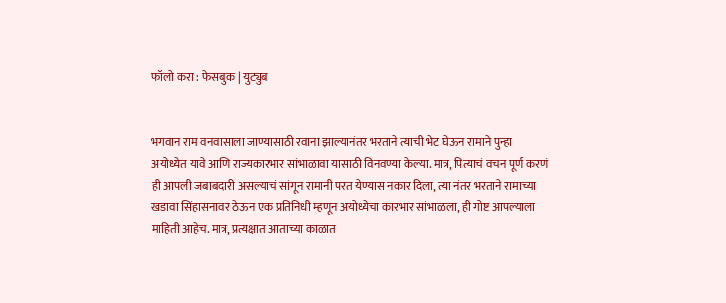फॉलो करा : फेसबुक | युट्युब


भगवान राम वनवासाला जाण्यासाठी रवाना झाल्यानंतर भरताने त्याची भेट घेऊन रामाने पुन्हा अयोध्येत यावे आणि राज्यकारभार सांभाळावा यासाठी विनवण्या केल्या. मात्र, पित्याचं वचन पूर्ण करणं ही आपली जबाबदारी असल्याचं सांगून रामानी परत येण्यास नकार दिला, त्या नंतर भरताने रामाच्या खडावा सिंहासनावर ठेऊन एक प्रतिनिधी म्हणून अयोध्येचा कारभार सांभाळला, ही गोष्ट आपल्याला माहिती आहेच. मात्र, प्रत्यक्षात आताच्या काळात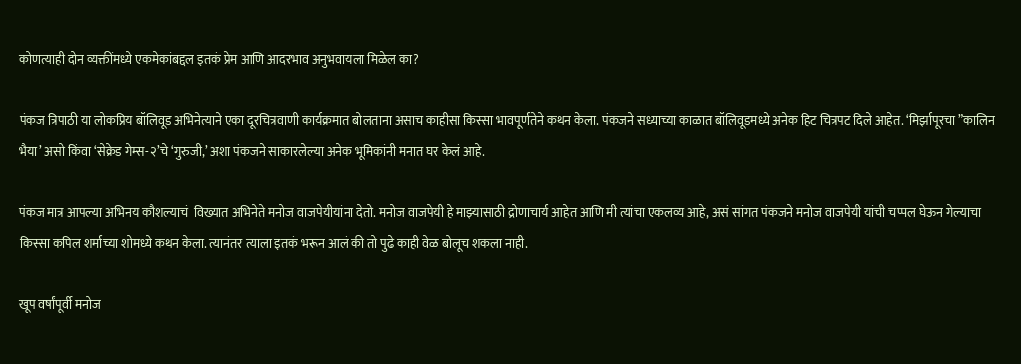कोणत्याही दोन व्यक्तींमध्ये एकमेकांबद्दल इतकं प्रेम आणि आदरभाव अनुभवायला मिळेल का?

पंकज त्रिपाठी या लोकप्रिय बॉलिवूड अभिनेत्याने एका दूरचित्रवाणी कार्यक्रमात बोलताना असाच काहीसा किस्सा भावपूर्णतेने कथन केला. पंकजने सध्याच्या काळात बॉलिवूडमध्ये अनेक हिट चित्रपट दिले आहेत. ‘मिर्झापूरचा ”कालिन भैया’ असो किंवा ‘सेक्रेड गेम्स-२’चे ‘गुरुजी,’ अशा पंकजने साकारलेल्या अनेक भूमिकांनी मनात घर केलं आहे.

पंकज मात्र आपल्या अभिनय कौशल्याचं  विख्यात अभिनेते मनोज वाजपेयीयांना देतो. मनोज वाजपेयी हे माझ्यासाठी द्रोणाचार्य आहेत आणि मी त्यांचा एकलव्य आहे, असं सांगत पंकजने मनोज वाजपेयी यांची चप्पल घेऊन गेल्याचा किस्सा कपिल शर्माच्या शोमध्ये कथन केला. त्यानंतर त्याला इतकं भरून आलं की तो पुढे काही वेळ बोलूच शकला नाही.

खूप वर्षांपूर्वी मनोज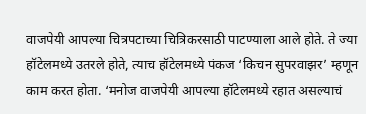वाजपेयी आपल्या चित्रपटाच्या चित्रिकरसाठी पाटण्याला आले होते. ते ज्या हॉटेलमध्ये उतरले होते, त्याच हॉटेलमध्ये पंकज ‘किचन सुपरवाझर’ म्हणून काम करत होता. ‘मनोज वाजपेयी आपल्या हॉटेलमध्ये रहात असल्याचं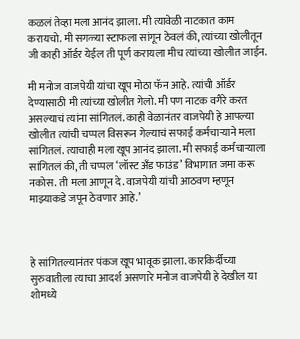कळलं तेव्हा मला आनंद झाला. मी त्यावेळी नाटकात काम करायचो. मी सगळ्या स्टाफला सांगून ठेवलं की, त्यांच्या खोलीतून जी काही ऑर्डर येईल ती पूर्ण करायला मीच त्यांच्या खोलीत जाईन.

मी मनोज वाजपेयी यांचा खूप मोठा फॅन आहे. त्यांची ऑर्डर देण्यासाठी मी त्यांच्या खोलीत गेलो. मी पण नाटक वगैरे करत असल्याचं त्यांना सांगितलं. काही वेळानंतर वाजपेयी हे आपल्या खोलीत त्यांची चप्पल विसरून गेल्याचं सफाई कर्मचाऱ्याने मला सांगितलं. त्याचाही मला खूप आनंद झाला. मी सफाई कर्मचाऱ्याला सांगितलं की, ती चप्पल ‘लॉस्ट अँड फाउंड’ विभागात जमा करू नकोस. ती मला आणून दे. वाजपेयी यांची आठवण म्हणून माझ्याकडे जपून ठेवणार आहे.’



हे सांगितल्यानंतर पंकज खूप भावूक झाला. कारकिर्दीच्या सुरुवातीला त्याचा आदर्श असणारे मनोज वाजपेयी हे देखील या शोमध्ये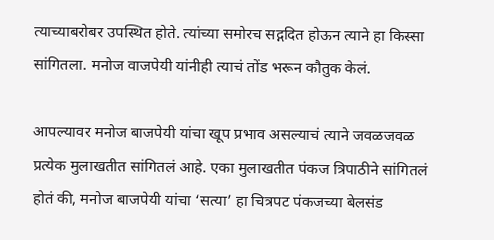त्याच्याबरोबर उपस्थित होते. त्यांच्या समोरच सद्गदित होऊन त्याने हा किस्सा सांगितला. मनोज वाजपेयी यांनीही त्याचं तोंड भरून कौतुक केलं.

आपल्यावर मनोज बाजपेयी यांचा खूप प्रभाव असल्याचं त्याने जवळजवळ प्रत्येक मुलाखतीत सांगितलं आहे. एका मुलाखतीत पंकज त्रिपाठीने सांगितलं होतं की, मनोज बाजपेयी यांचा ‘सत्या’ हा चित्रपट पंकजच्या बेलसंड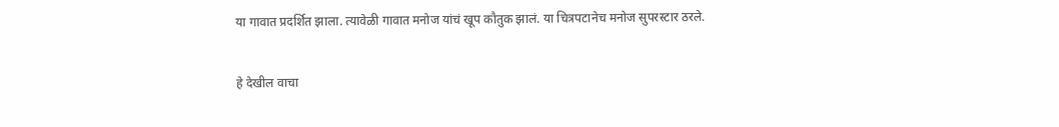या गावात प्रदर्शित झाला. त्यावेळी गावात मनोज यांचं खूप कौतुक झालं. या चित्रपटानेच मनोज सुपरस्टार ठरले.

हे देखील वाचा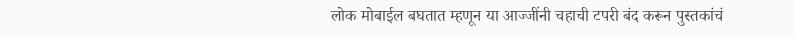लोक मोबाईल बघतात म्हणून या आज्जींनी चहाची टपरी बंद करून पुस्तकांचं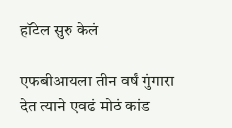हॉटेल सुरु केलं

एफबीआयला तीन वर्षं गुंगारा देत त्याने एवढं मोठं कांड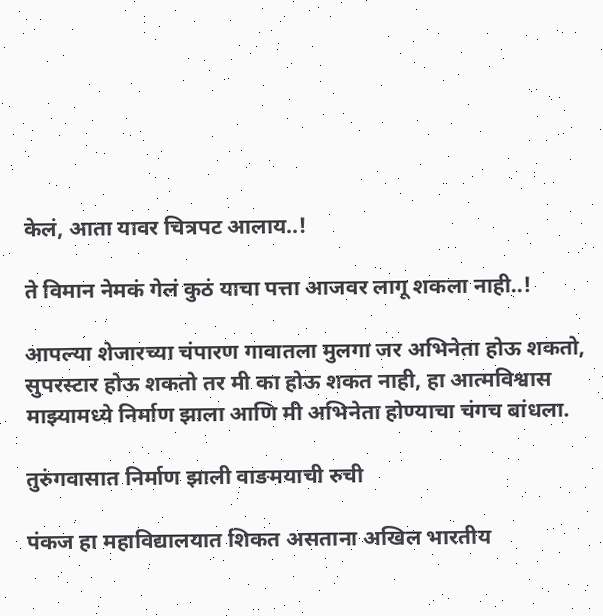केलं, आता यावर चित्रपट आलाय..!

ते विमान नेमकं गेलं कुठं याचा पत्ता आजवर लागू शकला नाही..!

आपल्या शेजारच्या चंपारण गावातला मुलगा जर अभिनेता होऊ शकतो, सुपरस्टार होऊ शकतो तर मी का होऊ शकत नाही, हा आत्मविश्वास माझ्यामध्ये निर्माण झाला आणि मी अभिनेता होण्याचा चंगच बांधला.

तुरुंगवासात निर्माण झाली वाङमयाची रुची

पंकज हा महाविद्यालयात शिकत असताना अखिल भारतीय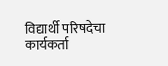विद्यार्थी परिषदेचा कार्यकर्ता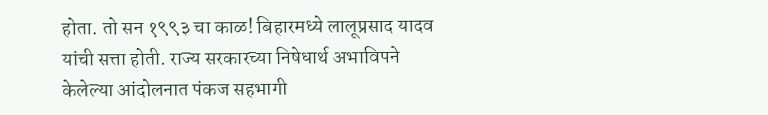होता. तो सन १९९३ चा काळ! बिहारमध्ये लालूप्रसाद यादव यांची सत्ता होती. राज्य सरकारच्या निषेधार्थ अभाविपने केलेल्या आंदोलनात पंकज सहभागी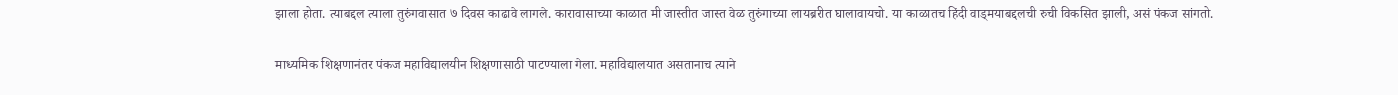झाला होता. त्याबद्दल त्याला तुरुंगवासात ७ दिवस काढावे लागले. कारावासाच्या काळात मी जास्तीत जास्त वेळ तुरुंगाच्या लायब्ररीत घालावायचो. या काळातच हिंदी वाड्मयाबद्दलची रुची विकसित झाली, असं पंकज सांगतो.

माध्यमिक शिक्षणानंतर पंकज महाविद्यालयीन शिक्षणासाठी पाटण्याला गेला. महाविद्यालयात असतानाच त्याने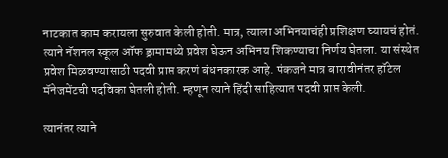नाटकात काम करायला सुरुवात केली होती. मात्र, त्याला अभिनयाचंही प्रशिक्षण घ्यायचं होतं. त्याने नॅशनल स्कूल ऑफ ड्रामामध्ये प्रवेश घेऊन अभिनय शिकण्याचा निर्णय घेतला. या संस्थेत प्रवेश मिळवण्यासाठी पदवी प्राप्त करणं बंधनकारक आहे. पंकजने मात्र बारावीनंतर हॉटेल मॅनेजमेंटची पदविका घेतली होती. म्हणून त्याने हिंदी साहित्यात पदवी प्राप्त केली.

त्यानंतर त्याने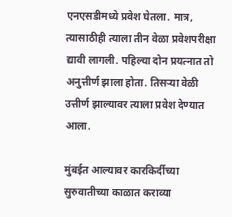एनएसडीमध्ये प्रवेश घेतला. मात्र, त्यासाठीही त्याला तीन वेळा प्रवेशपरीक्षा द्यावी लागली. पहिल्या दोन प्रयत्नात तो अनुत्तीर्ण झाला होता. तिसऱ्या वेळी उत्तीर्ण झाल्यावर त्याला प्रवेश देण्यात आला.

मुंबईत आल्यावर कारकिर्दीच्या सुरुवातीच्या काळात कराव्या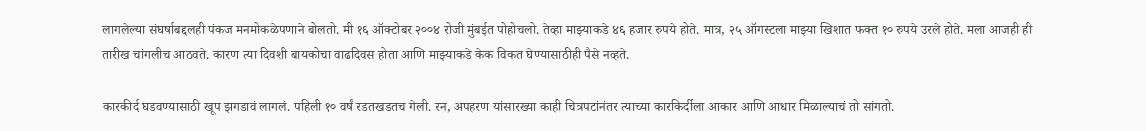लागलेल्या संघर्षाबद्दलही पंकज मनमोकळेपणाने बोलतो. मी १६ ऑक्टोबर २००४ रोजी मुंबईत पोहोचलो. तेव्हा माझ्याकडे ४६ हजार रुपये होते. मात्र, २५ ऑगस्टला माझ्या खिशात फक्त १० रुपये उरले होते. मला आजही ही तारीख चांगलीच आठवते. कारण त्या दिवशी बायकोचा वाढदिवस होता आणि माझ्याकडे केक विकत घेण्यासाठीही पैसे नव्हते.

कारकीर्द घडवण्यासाठी खूप झगडावं लागलं. पहिली १० वर्षं रडतखडतच गेली. रन, अपहरण यांसारख्या काही चित्रपटांनंतर त्याच्या कारकिर्दीला आकार आणि आधार मिळाल्याचं तो सांगतो.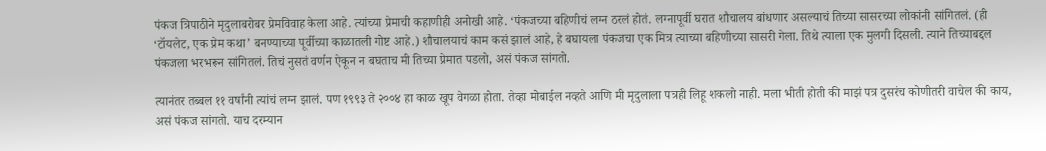पंकज त्रिपाठीने मृदुलाबरोबर प्रेमविवाह केला आहे. त्यांच्या प्रेमाची कहाणीही अनोखी आहे. ‘पंकजच्या बहिणीचं लग्न ठरलं होतं. लग्नापूर्वी घरात शौचालय बांधणार असल्याचं तिच्या सासरच्या लोकांनी सांगितलं. (ही ‘टॉयलेट, एक प्रेम कथा’ बनण्याच्या पूर्वीच्या काळातली गोष्ट आहे.) शौचालयाचं काम कसं झालं आहे, हे बघायला पंकजचा एक मित्र त्याच्या बहिणीच्या सासरी गेला. तिथे त्याला एक मुलगी दिसली. त्याने तिच्याबद्दल पंकजला भरभरून सांगितलं. तिचं नुसतं वर्णन ऐकून न बघताच मी तिच्या प्रेमात पडलो, असं पंकज सांगतो.

त्यानंतर तब्बल ११ वर्षांनी त्यांचं लग्न झालं. पण १९९३ ते २००४ हा काळ खूप वेगळा होता. तेव्हा मोबाईल नव्हते आणि मी मृदुलाला पत्रही लिहू शकलो नाही. मला भीती होती की माझं पत्र दुसरंच कोणीतरी वाचेल की काय, असं पंकज सांगतो. याच दरम्यान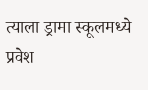त्याला ड्रामा स्कूलमध्ये प्रवेश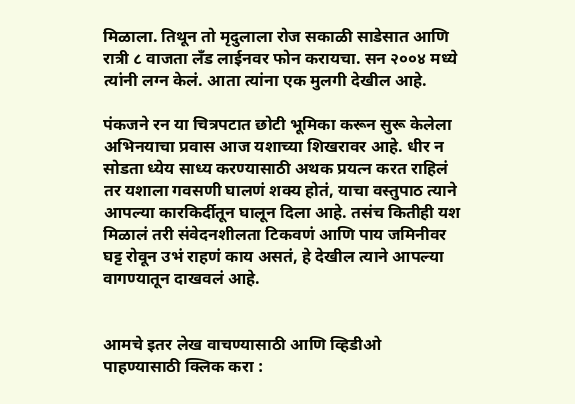मिळाला. तिथून तो मृदुलाला रोज सकाळी साडेसात आणि रात्री ८ वाजता लँड लाईनवर फोन करायचा. सन २००४ मध्ये त्यांनी लग्न केलं. आता त्यांना एक मुलगी देखील आहे.

पंकजने रन या चित्रपटात छोटी भूमिका करून सुरू केलेला अभिनयाचा प्रवास आज यशाच्या शिखरावर आहे. धीर न सोडता ध्येय साध्य करण्यासाठी अथक प्रयत्न करत राहिलं तर यशाला गवसणी घालणं शक्य होतं, याचा वस्तुपाठ त्याने आपल्या कारकिर्दीतून घालून दिला आहे. तसंच कितीही यश मिळालं तरी संवेदनशीलता टिकवणं आणि पाय जमिनीवर घट्ट रोवून उभं राहणं काय असतं, हे देखील त्याने आपल्या वागण्यातून दाखवलं आहे.


आमचे इतर लेख वाचण्यासाठी आणि व्हिडीओ पाहण्यासाठी क्लिक करा :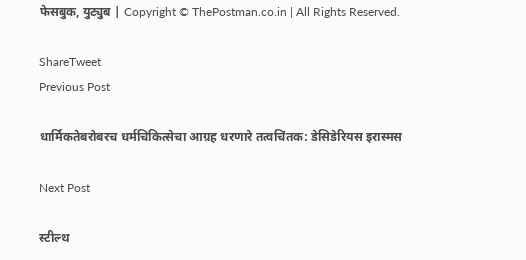फेसबुक, युट्युब | Copyright © ThePostman.co.in | All Rights Reserved.

ShareTweet
Previous Post

धार्मिकतेबरोबरच धर्मचिकित्सेचा आग्रह धरणारे तत्वचिंतक: डेसिडेरियस इरास्मस

Next Post

स्टील्थ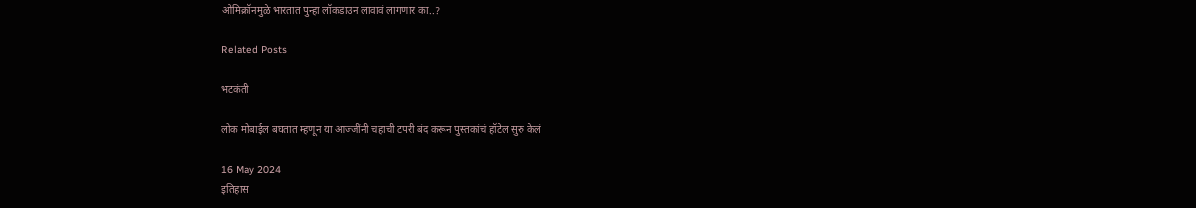ओमिक्रॉनमुळे भारतात पुन्हा लॉकडाउन लावावं लागणार का..?

Related Posts

भटकंती

लोक मोबाईल बघतात म्हणून या आज्जींनी चहाची टपरी बंद करून पुस्तकांचं हॉटेल सुरु केलं

16 May 2024
इतिहास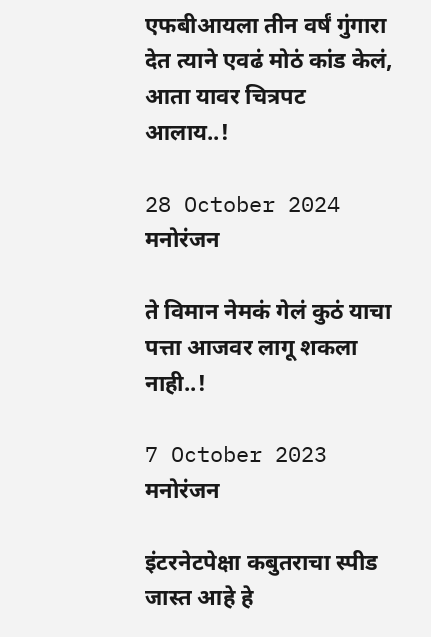एफबीआयला तीन वर्षं गुंगारा देत त्याने एवढं मोठं कांड केलं, आता यावर चित्रपट आलाय..!

28 October 2024
मनोरंजन

ते विमान नेमकं गेलं कुठं याचा पत्ता आजवर लागू शकला नाही..!

7 October 2023
मनोरंजन

इंटरनेटपेक्षा कबुतराचा स्पीड जास्त आहे हे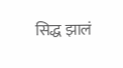सिद्ध झालं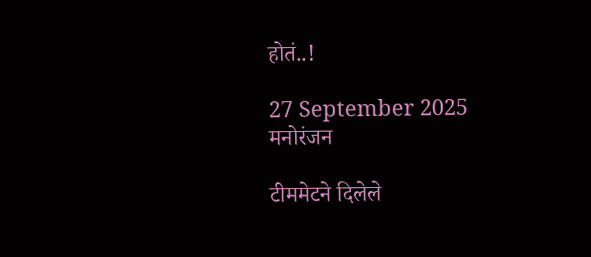होतं..!

27 September 2025
मनोरंजन

टीममेटने दिलेले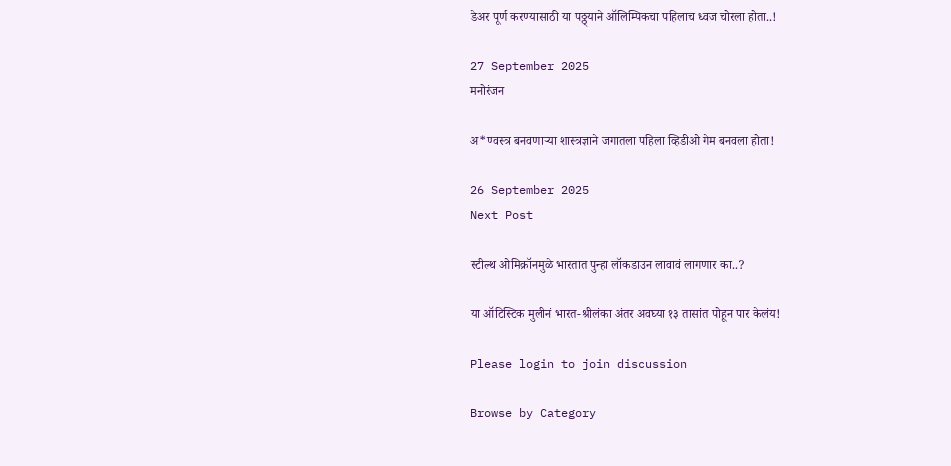डेअर पूर्ण करण्यासाठी या पठ्ठ्याने ऑलिम्पिकचा पहिलाच ध्वज चोरला होता..!

27 September 2025
मनोरंजन

अ*ण्वस्त्र बनवणाऱ्या शास्त्रज्ञाने जगातला पहिला व्हिडीओ गेम बनवला होता!

26 September 2025
Next Post

स्टील्थ ओमिक्रॉनमुळे भारतात पुन्हा लॉकडाउन लावावं लागणार का..?

या ऑटिस्टिक मुलीनं भारत-श्रीलंका अंतर अवघ्या १३ तासांत पोहून पार केलंय!

Please login to join discussion

Browse by Category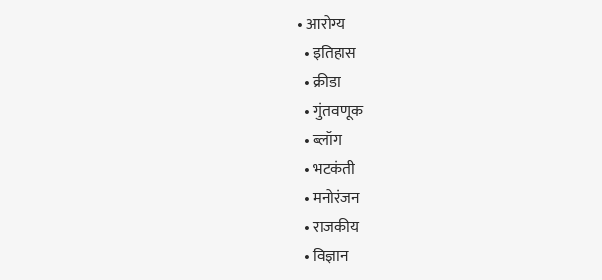• आरोग्य
  • इतिहास
  • क्रीडा
  • गुंतवणूक
  • ब्लॉग
  • भटकंती
  • मनोरंजन
  • राजकीय
  • विज्ञान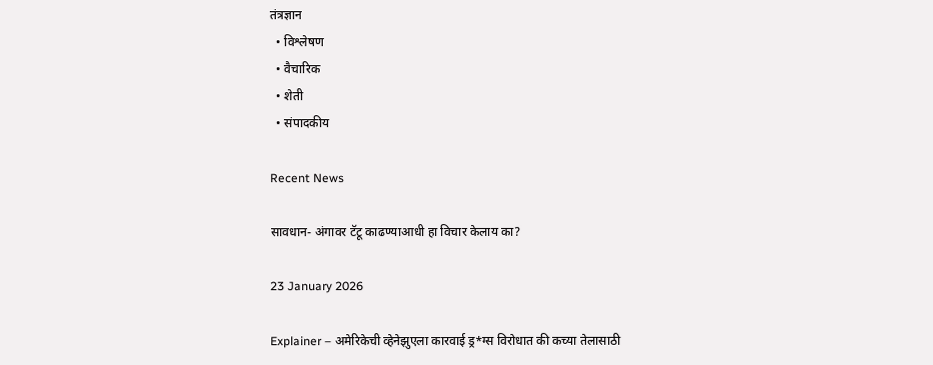तंत्रज्ञान
  • विश्लेषण
  • वैचारिक
  • शेती
  • संपादकीय

Recent News

सावधान- अंगावर टॅटू काढण्याआधी हा विचार केलाय का?

23 January 2026

Explainer – अमेरिकेची व्हेनेझुएला कारवाई ड्र*ग्स विरोधात की कच्या तेलासाठी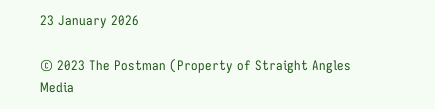23 January 2026

© 2023 The Postman (Property of Straight Angles Media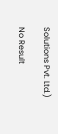Solutions Pvt. Ltd.)

No Result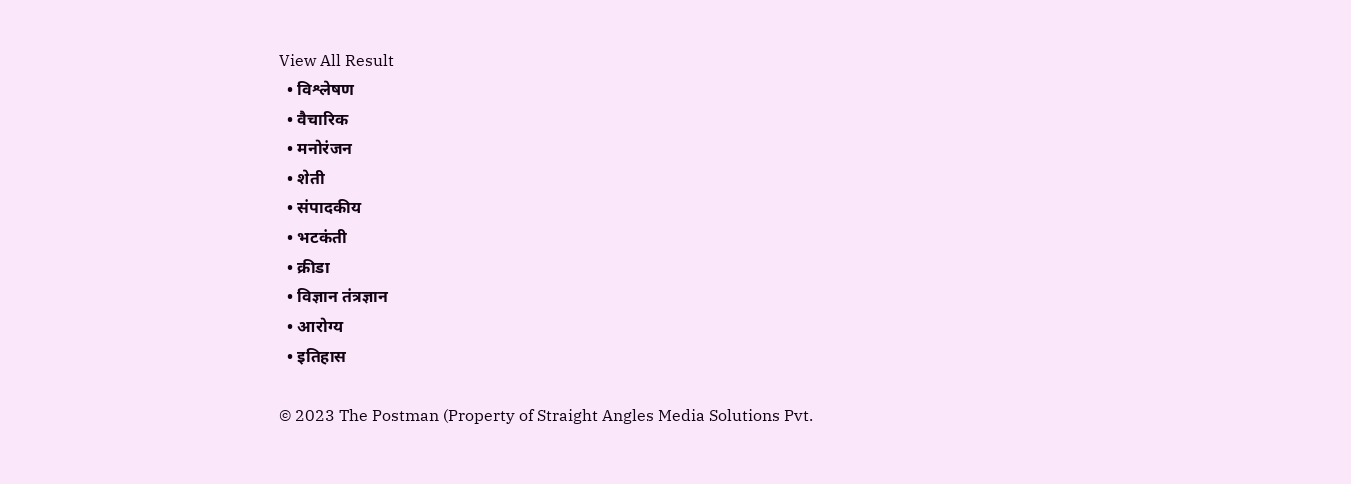View All Result
  • विश्लेषण
  • वैचारिक
  • मनोरंजन
  • शेती
  • संपादकीय
  • भटकंती
  • क्रीडा
  • विज्ञान तंत्रज्ञान
  • आरोग्य
  • इतिहास

© 2023 The Postman (Property of Straight Angles Media Solutions Pvt.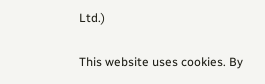Ltd.)

This website uses cookies. By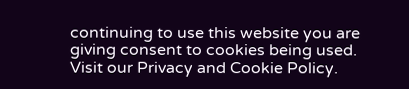continuing to use this website you are giving consent to cookies being used. Visit our Privacy and Cookie Policy.